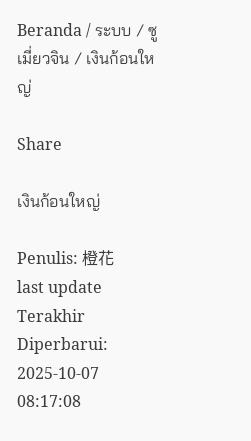Beranda / ระบบ / ซูเมี่ยวจิน / เงินก้อนใหญ่

Share

เงินก้อนใหญ่

Penulis: 橙花
last update Terakhir Diperbarui: 2025-10-07 08:17:08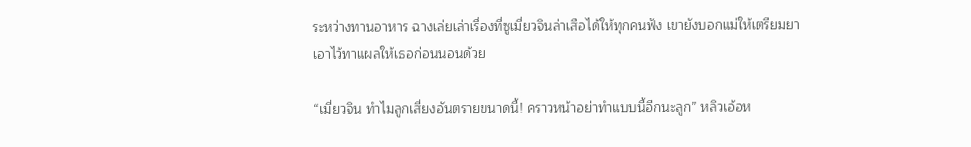ระหว่างทานอาหาร ฉางเล่ยเล่าเรื่องที่ซูเมี่ยวจินล่าเสือได้ให้ทุกคนฟัง เขายังบอกแม่ให้เตรียมยาเอาไว้ทาแผลให้เธอก่อนนอนด้วย

“เมี่ยวจิน ทำไมลูกเสี่ยงอันตรายขนาดนี้! คราวหน้าอย่าทำแบบนี้อีกนะลูก” หลิวเอ้อห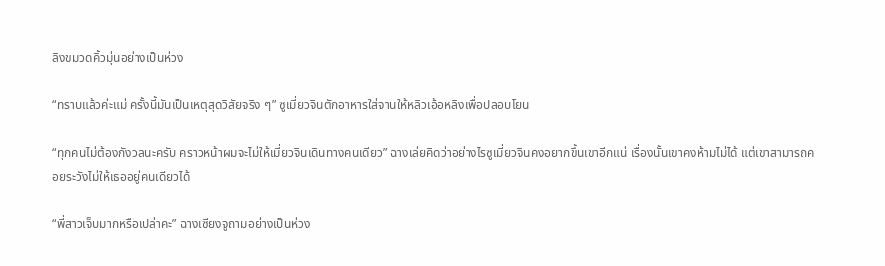ลิงขมวดคิ้วมุ่นอย่างเป็นห่วง

“ทราบแล้วค่ะแม่ ครั้งนี้มันเป็นเหตุสุดวิสัยจริง ๆ” ซูเมี่ยวจินตักอาหารใส่จานให้หลิวเอ้อหลิงเพื่อปลอบโยน

“ทุกคนไม่ต้องกังวลนะครับ คราวหน้าผมจะไม่ให้เมี่ยวจินเดินทางคนเดียว” ฉางเล่ยคิดว่าอย่างไรซูเมี่ยวจินคงอยากขึ้นเขาอีกแน่ เรื่องนั้นเขาคงห้ามไม่ได้ แต่เขาสามารถคอยระวังไม่ให้เธออยู่คนเดียวได้

“พี่สาวเจ็บมากหรือเปล่าคะ” ฉางเซียงจูถามอย่างเป็นห่วง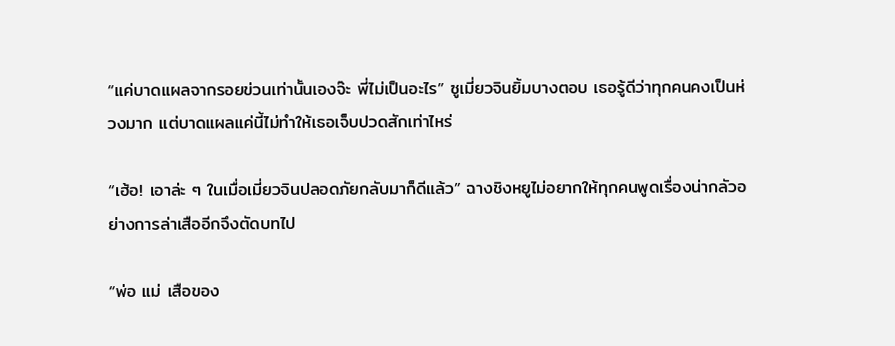“แค่บาดแผลจากรอยข่วนเท่านั้นเองจ๊ะ พี่ไม่เป็นอะไร” ซูเมี่ยวจินยิ้มบางตอบ เธอรู้ดีว่าทุกคนคงเป็นห่วงมาก แต่บาดแผลแค่นี้ไม่ทำให้เธอเจ็บปวดสักเท่าไหร่

“เฮ้อ! เอาล่ะ ๆ ในเมื่อเมี่ยวจินปลอดภัยกลับมาก็ดีแล้ว” ฉางชิงหยูไม่อยากให้ทุกคนพูดเรื่องน่ากลัวอย่างการล่าเสืออีกจึงตัดบทไป

“พ่อ แม่ เสือของ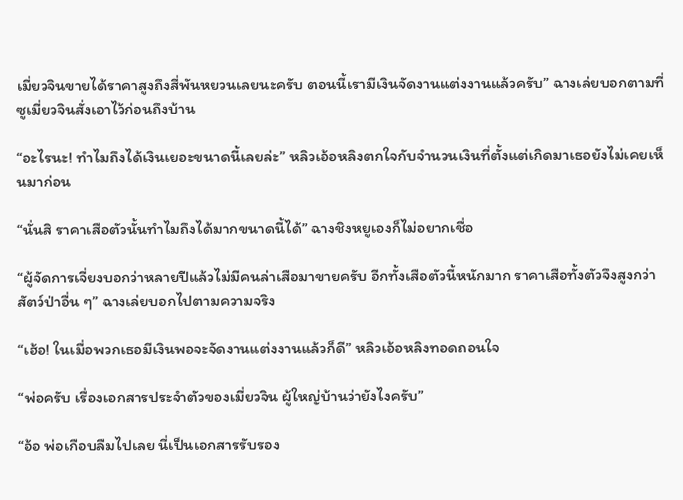เมี่ยวจินขายได้ราคาสูงถึงสี่พันหยวนเลยนะครับ ตอนนี้เรามีเงินจัดงานแต่งงานแล้วครับ” ฉางเล่ยบอกตามที่ซูเมี่ยวจินสั่งเอาไว้ก่อนถึงบ้าน

“อะไรนะ! ทำไมถึงได้เงินเยอะขนาดนี้เลยล่ะ” หลิวเอ้อหลิงตกใจกับจำนวนเงินที่ตั้งแต่เกิดมาเธอยังไม่เคยเห็นมาก่อน

“นั่นสิ ราคาเสือตัวนั้นทำไมถึงได้มากขนาดนี้ได้” ฉางชิงหยูเองก็ไม่อยากเชื่อ

“ผู้จัดการเจี่ยงบอกว่าหลายปีแล้วไม่มีคนล่าเสือมาขายครับ อีกทั้งเสือตัวนี้หนักมาก ราคาเสือทั้งตัวจึงสูงกว่าสัตว์ป่าอื่น ๆ” ฉางเล่ยบอกไปตามความจริง

“เฮ้อ! ในเมื่อพวกเธอมีเงินพอจะจัดงานแต่งงานแล้วก็ดี” หลิวเอ้อหลิงทอดถอนใจ

“พ่อครับ เรื่องเอกสารประจำตัวของเมี่ยวจิน ผู้ใหญ่บ้านว่ายังไงครับ”

“อ้อ พ่อเกือบลืมไปเลย นี่เป็นเอกสารรับรอง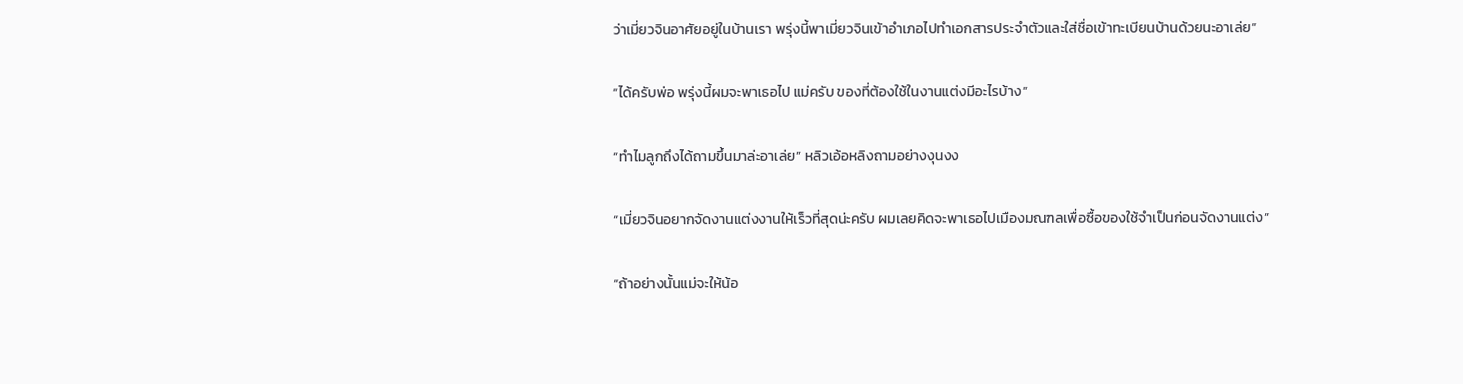ว่าเมี่ยวจินอาศัยอยู่ในบ้านเรา พรุ่งนี้พาเมี่ยวจินเข้าอำเภอไปทำเอกสารประจำตัวและใส่ชื่อเข้าทะเบียนบ้านด้วยนะอาเล่ย”

“ได้ครับพ่อ พรุ่งนี้ผมจะพาเธอไป แม่ครับ ของที่ต้องใช้ในงานแต่งมีอะไรบ้าง”

“ทำไมลูกถึงได้ถามขึ้นมาล่ะอาเล่ย” หลิวเอ้อหลิงถามอย่างงุนงง

“เมี่ยวจินอยากจัดงานแต่งงานให้เร็วที่สุดน่ะครับ ผมเลยคิดจะพาเธอไปเมืองมณฑลเพื่อซื้อของใช้จำเป็นก่อนจัดงานแต่ง”

“ถ้าอย่างนั้นแม่จะให้น้อ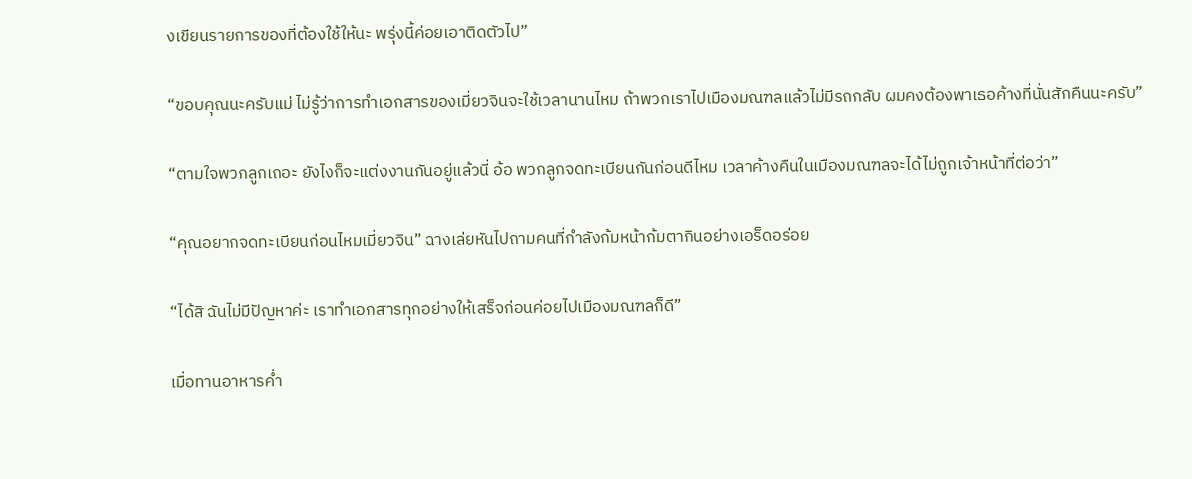งเขียนรายการของที่ต้องใช้ให้นะ พรุ่งนี้ค่อยเอาติดตัวไป”

“ขอบคุณนะครับแม่ ไม่รู้ว่าการทำเอกสารของเมี่ยวจินจะใช้เวลานานไหม ถ้าพวกเราไปเมืองมณฑลแล้วไม่มีรถกลับ ผมคงต้องพาเธอค้างที่นั่นสักคืนนะครับ”

“ตามใจพวกลูกเถอะ ยังไงก็จะแต่งงานกันอยู่แล้วนี่ อ้อ พวกลูกจดทะเบียนกันก่อนดีไหม เวลาค้างคืนในเมืองมณฑลจะได้ไม่ถูกเจ้าหน้าที่ต่อว่า”

“คุณอยากจดทะเบียนก่อนไหมเมี่ยวจิน” ฉางเล่ยหันไปถามคนที่กำลังก้มหน้าก้มตากินอย่างเอร็ดอร่อย

“ได้สิ ฉันไม่มีปัญหาค่ะ เราทำเอกสารทุกอย่างให้เสร็จก่อนค่อยไปเมืองมณฑลก็ดี”

เมื่อทานอาหารค่ำ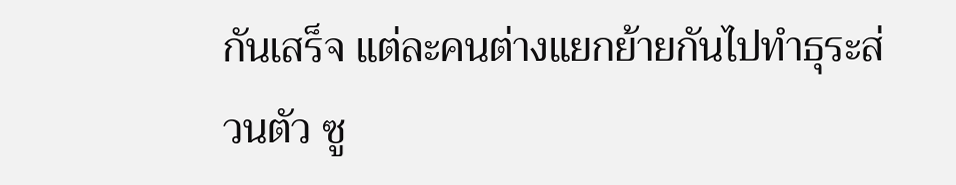กันเสร็จ แต่ละคนต่างแยกย้ายกันไปทำธุระส่วนตัว ซู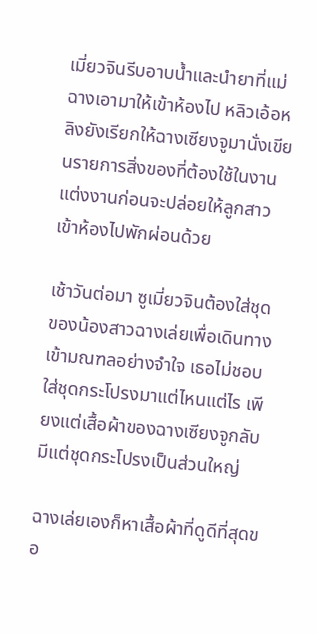เมี่ยวจินรีบอาบน้ำและนำยาที่แม่ฉางเอามาให้เข้าห้องไป หลิวเอ้อหลิงยังเรียกให้ฉางเซียงจูมานั่งเขียนรายการสิ่งของที่ต้องใช้ในงานแต่งงานก่อนจะปล่อยให้ลูกสาวเข้าห้องไปพักผ่อนด้วย

เช้าวันต่อมา ซูเมี่ยวจินต้องใส่ชุดของน้องสาวฉางเล่ยเพื่อเดินทางเข้ามณฑลอย่างจำใจ เธอไม่ชอบใส่ชุดกระโปรงมาแต่ไหนแต่ไร เพียงแต่เสื้อผ้าของฉางเซียงจูกลับมีแต่ชุดกระโปรงเป็นส่วนใหญ่

ฉางเล่ยเองก็หาเสื้อผ้าที่ดูดีที่สุดขอ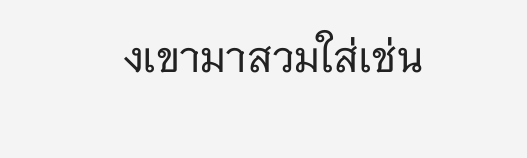งเขามาสวมใส่เช่น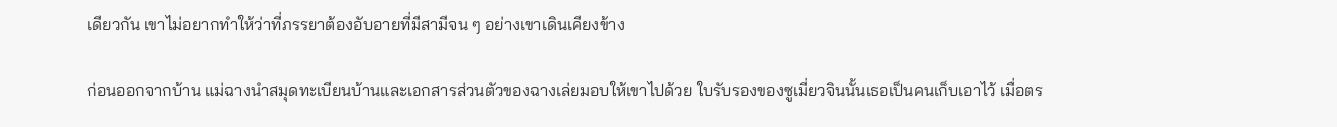เดียวกัน เขาไม่อยากทำให้ว่าที่ภรรยาต้องอับอายที่มีสามีจน ๆ อย่างเขาเดินเคียงข้าง

ก่อนออกจากบ้าน แม่ฉางนำสมุดทะเบียนบ้านและเอกสารส่วนตัวของฉางเล่ยมอบให้เขาไปด้วย ใบรับรองของซูเมี่ยวจินนั้นเธอเป็นคนเก็บเอาไว้ เมื่อตร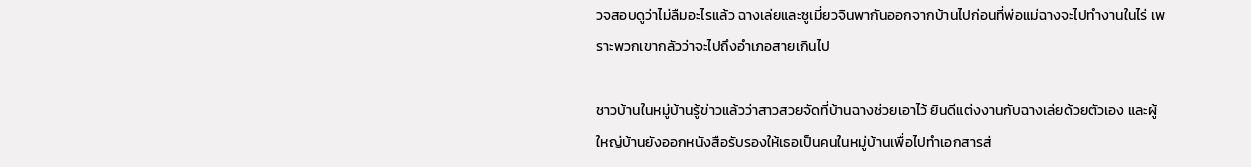วจสอบดูว่าไม่ลืมอะไรแล้ว ฉางเล่ยและซูเมี่ยวจินพากันออกจากบ้านไปก่อนที่พ่อแม่ฉางจะไปทำงานในไร่ เพราะพวกเขากลัวว่าจะไปถึงอำเภอสายเกินไป

ชาวบ้านในหมู่บ้านรู้ข่าวแล้วว่าสาวสวยจัดที่บ้านฉางช่วยเอาไว้ ยินดีแต่งงานกับฉางเล่ยด้วยตัวเอง และผู้ใหญ่บ้านยังออกหนังสือรับรองให้เธอเป็นคนในหมู่บ้านเพื่อไปทำเอกสารส่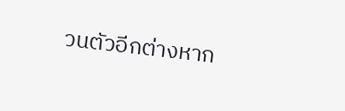วนตัวอีกต่างหาก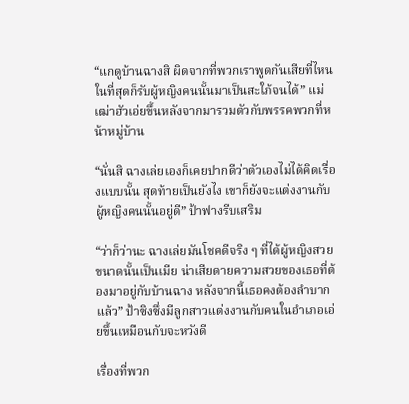“แกดูบ้านฉางสิ ผิดจากที่พวกเราพูดกันเสียที่ไหน ในที่สุดก็รับผู้หญิงคนนั้นมาเป็นสะใภ้จนได้” แม่เฒ่าฮัวเอ่ยขึ้นหลังจากมารวมตัวกับพรรคพวกที่หน้าหมู่บ้าน

“นั่นสิ ฉางเล่ยเองก็เคยปากดีว่าตัวเองไม่ได้คิดเรื่องแบบนั้น สุดท้ายเป็นยังไง เขาก็ยังจะแต่งงานกับผู้หญิงคนนั้นอยู่ดี” ป้าฟางรีบเสริม

“ว่าก็ว่านะ ฉางเล่ยมันโชคดีจริง ๆ ที่ได้ผู้หญิงสวยขนาดนั้นเป็นเมีย น่าเสียดายความสวยของเธอที่ต้องมาอยู่กับบ้านฉาง หลังจากนี้เธอคงต้องลำบากแล้ว” ป้าซิงซึ่งมีลูกสาวแต่งงานกับคนในอำเภอเอ่ยขึ้นเหมือนกับจะหวังดี

เรื่องที่พวก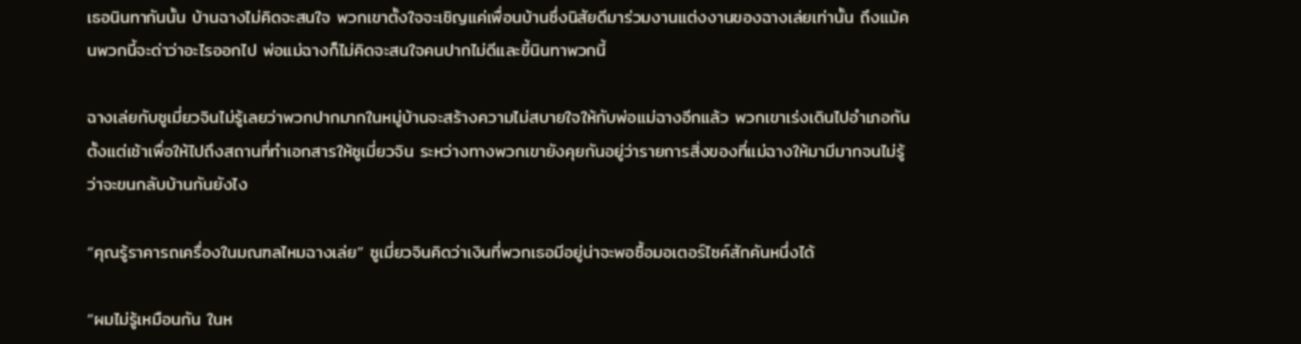เธอนินทากันนั้น บ้านฉางไม่คิดจะสนใจ พวกเขาตั้งใจจะเชิญแค่เพื่อนบ้านซึ่งนิสัยดีมาร่วมงานแต่งงานของฉางเล่ยเท่านั้น ถึงแม้คนพวกนี้จะด่าว่าอะไรออกไป พ่อแม่ฉางก็ไม่คิดจะสนใจคนปากไม่ดีและขี้นินทาพวกนี้

ฉางเล่ยกับซูเมี่ยวจินไม่รู้เลยว่าพวกปากมากในหมู่บ้านจะสร้างความไม่สบายใจให้กับพ่อแม่ฉางอีกแล้ว พวกเขาเร่งเดินไปอำเภอกันตั้งแต่เช้าเพื่อให้ไปถึงสถานที่ทำเอกสารให้ซูเมี่ยวจิน ระหว่างทางพวกเขายังคุยกันอยู่ว่ารายการสิ่งของที่แม่ฉางให้มามีมากจนไม่รู้ว่าจะขนกลับบ้านกันยังไง

“คุณรู้ราคารถเครื่องในมณฑลไหมฉางเล่ย” ซูเมี่ยวจินคิดว่าเงินที่พวกเธอมีอยู่น่าจะพอซื้อมอเตอร์ไซค์สักคันหนึ่งได้

“ผมไม่รู้เหมือนกัน ในห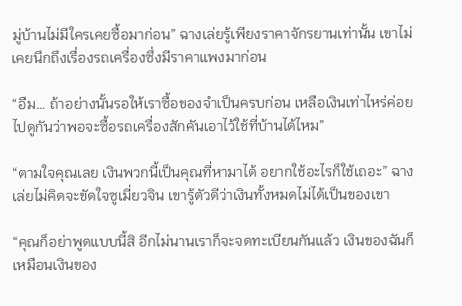มู่บ้านไม่มีใครเคยซื้อมาก่อน” ฉางเล่ยรู้เพียงราคาจักรยานเท่านั้น เขาไม่เคยนึกถึงเรื่องรถเครื่องซึ่งมีราคาแพงมาก่อน

“อืม… ถ้าอย่างนั้นรอให้เราซื้อของจำเป็นครบก่อน เหลือเงินเท่าไหร่ค่อยไปดูกันว่าพอจะซื้อรถเครื่องสักคันเอาไว้ใช้ที่บ้านได้ไหม”

“ตามใจคุณเลย เงินพวกนี้เป็นคุณที่หามาได้ อยากใช้อะไรก็ใช้เถอะ” ฉางเล่ยไม่คิดจะขัดใจซูเมี่ยวจิน เขารู้ตัวดีว่าเงินทั้งหมดไม่ได้เป็นของเขา

“คุณก็อย่าพูดแบบนี้สิ อีกไม่นานเราก็จะจดทะเบียนกันแล้ว เงินของฉันก็เหมือนเงินของ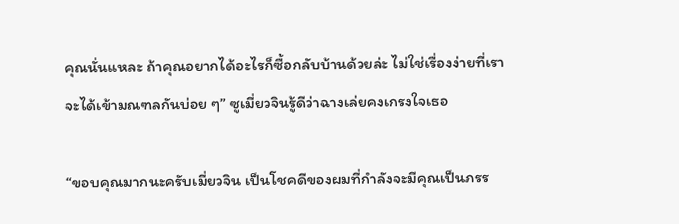คุณนั่นแหละ ถ้าคุณอยากได้อะไรก็ซื้อกลับบ้านด้วยล่ะ ไม่ใช่เรื่องง่ายที่เราจะได้เข้ามณฑลกันบ่อย ๆ” ซูเมี่ยวจินรู้ดีว่าฉางเล่ยคงเกรงใจเธอ

“ขอบคุณมากนะครับเมี่ยวจิน เป็นโชคดีของผมที่กำลังจะมีคุณเป็นภรร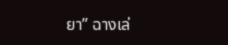ยา” ฉางเล่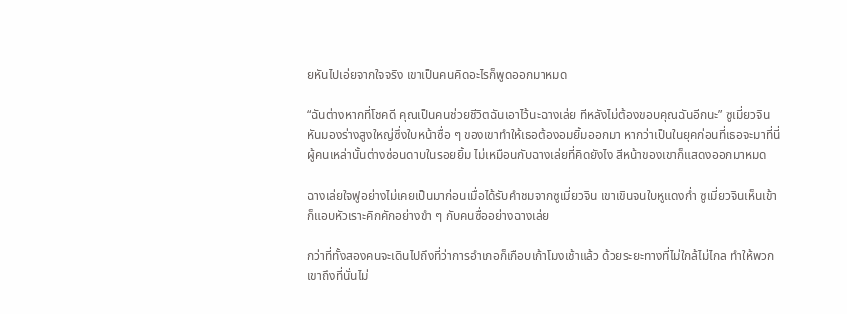ยหันไปเอ่ยจากใจจริง เขาเป็นคนคิดอะไรก็พูดออกมาหมด

“ฉันต่างหากที่โชคดี คุณเป็นคนช่วยชีวิตฉันเอาไว้นะฉางเล่ย ทีหลังไม่ต้องขอบคุณฉันอีกนะ” ซูเมี่ยวจินหันมองร่างสูงใหญ่ซึ่งใบหน้าซื่อ ๆ ของเขาทำให้เธอต้องอมยิ้มออกมา หากว่าเป็นในยุคก่อนที่เธอจะมาที่นี่ ผู้คนเหล่านั้นต่างซ่อนดาบในรอยยิ้ม ไม่เหมือนกับฉางเล่ยที่คิดยังไง สีหน้าของเขาก็แสดงออกมาหมด

ฉางเล่ยใจฟูอย่างไม่เคยเป็นมาก่อนเมื่อได้รับคำชมจากซูเมี่ยวจิน เขาเขินจนใบหูแดงก่ำ ซูเมี่ยวจินเห็นเข้าก็แอบหัวเราะคิกคักอย่างขำ ๆ กับคนซื่ออย่างฉางเล่ย

กว่าที่ทั้งสองคนจะเดินไปถึงที่ว่าการอำเภอก็เกือบเก้าโมงเช้าแล้ว ด้วยระยะทางที่ไม่ใกล้ไม่ไกล ทำให้พวกเขาถึงที่นั่นไม่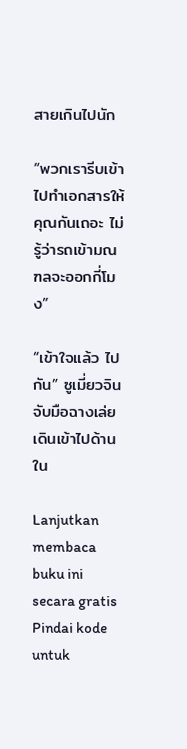สายเกินไปนัก

“พวกเรารีบเข้าไปทำเอกสารให้คุณกันเถอะ ไม่รู้ว่ารถเข้ามณฑลจะออกกี่โมง”

“เข้าใจแล้ว ไปกัน” ซูเมี่ยวจินจับมือฉางเล่ยเดินเข้าไปด้านใน

Lanjutkan membaca buku ini secara gratis
Pindai kode untuk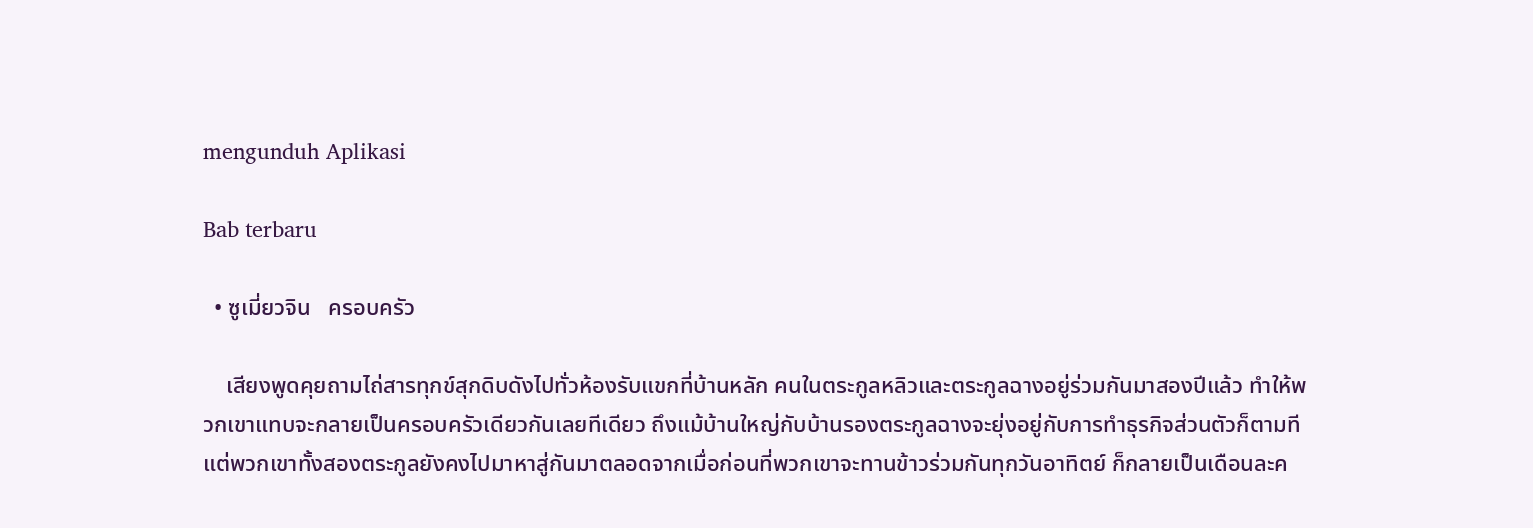mengunduh Aplikasi

Bab terbaru

  • ซูเมี่ยวจิน   ครอบครัว

    เสียงพูดคุยถามไถ่สารทุกข์สุกดิบดังไปทั่วห้องรับแขกที่บ้านหลัก คนในตระกูลหลิวและตระกูลฉางอยู่ร่วมกันมาสองปีแล้ว ทำให้พวกเขาแทบจะกลายเป็นครอบครัวเดียวกันเลยทีเดียว ถึงแม้บ้านใหญ่กับบ้านรองตระกูลฉางจะยุ่งอยู่กับการทำธุรกิจส่วนตัวก็ตามที แต่พวกเขาทั้งสองตระกูลยังคงไปมาหาสู่กันมาตลอดจากเมื่อก่อนที่พวกเขาจะทานข้าวร่วมกันทุกวันอาทิตย์ ก็กลายเป็นเดือนละค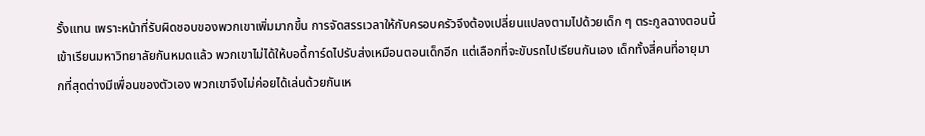รั้งแทน เพราะหน้าที่รับผิดชอบของพวกเขาเพิ่มมากขึ้น การจัดสรรเวลาให้กับครอบครัวจึงต้องเปลี่ยนแปลงตามไปด้วยเด็ก ๆ ตระกูลฉางตอนนี้เข้าเรียนมหาวิทยาลัยกันหมดแล้ว พวกเขาไม่ได้ให้บอดี้การ์ดไปรับส่งเหมือนตอนเด็กอีก แต่เลือกที่จะขับรถไปเรียนกันเอง เด็กทั้งสี่คนที่อายุมากที่สุดต่างมีเพื่อนของตัวเอง พวกเขาจึงไม่ค่อยได้เล่นด้วยกันเห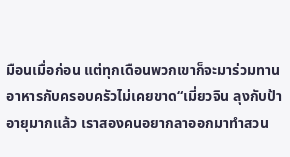มือนเมื่อก่อน แต่ทุกเดือนพวกเขาก็จะมาร่วมทานอาหารกับครอบครัวไม่เคยขาด“เมี่ยวจิน ลุงกับป้าอายุมากแล้ว เราสองคนอยากลาออกมาทำสวน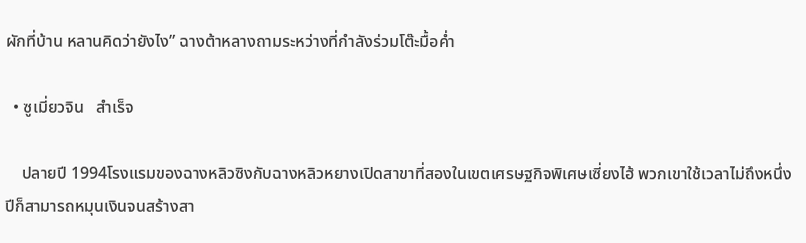ผักที่บ้าน หลานคิดว่ายังไง” ฉางต้าหลางถามระหว่างที่กำลังร่วมโต๊ะมื้อค่ำ

  • ซูเมี่ยวจิน   สำเร็จ

    ปลายปี 1994โรงแรมของฉางหลิวซิงกับฉางหลิวหยางเปิดสาขาที่สองในเขตเศรษฐกิจพิเศษเซี่ยงไฮ้ พวกเขาใช้เวลาไม่ถึงหนึ่งปีก็สามารถหมุนเงินจนสร้างสา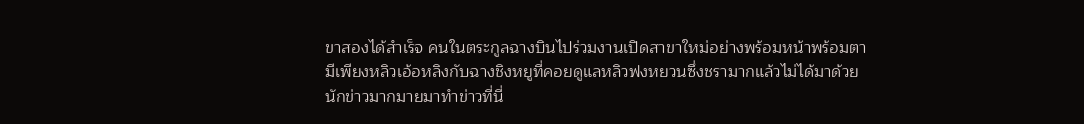ขาสองได้สำเร็จ คนในตระกูลฉางบินไปร่วมงานเปิดสาขาใหม่อย่างพร้อมหน้าพร้อมตา มีเพียงหลิวเอ้อหลิงกับฉางชิงหยูที่คอยดูแลหลิวฟงหยวนซึ่งชรามากแล้วไม่ได้มาด้วยนักข่าวมากมายมาทำข่าวที่นี่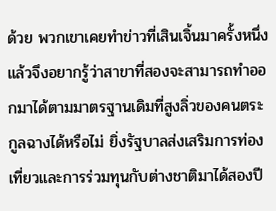ด้วย พวกเขาเคยทำข่าวที่เสินเจิ้นมาครั้งหนึ่งแล้วจึงอยากรู้ว่าสาขาที่สองจะสามารถทำออกมาได้ตามมาตรฐานเดิมที่สูงลิ่วของคนตระกูลฉางได้หรือไม่ ยิ่งรัฐบาลส่งเสริมการท่องเที่ยวและการร่วมทุนกับต่างชาติมาได้สองปี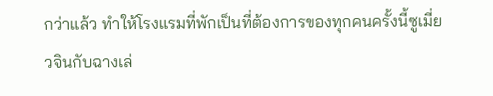กว่าแล้ว ทำให้โรงแรมที่พักเป็นที่ต้องการของทุกคนครั้งนี้ซูเมี่ยวจินกับฉางเล่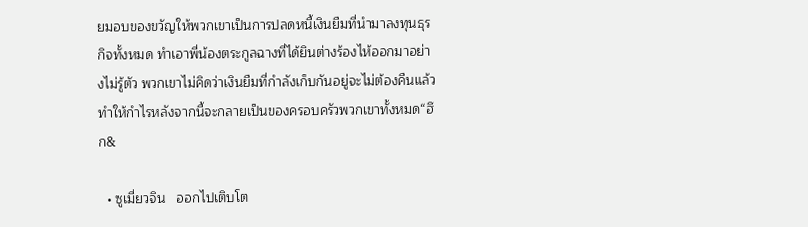ยมอบของขวัญให้พวกเขาเป็นการปลดหนี้เงินยืมที่นำมาลงทุนธุรกิจทั้งหมด ทำเอาพี่น้องตระกูลฉางที่ได้ยินต่างร้องไห้ออกมาอย่างไม่รู้ตัว พวกเขาไม่คิดว่าเงินยืมที่กำลังเก็บกันอยู่จะไม่ต้องคืนแล้ว ทำให้กำไรหลังจากนี้จะกลายเป็นของครอบครัวพวกเขาทั้งหมด“ฮึก&

  • ซูเมี่ยวจิน   ออกไปเติบโต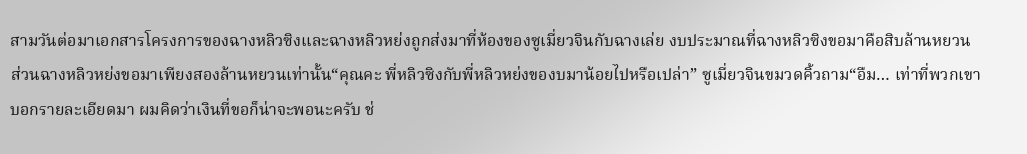สามวันต่อมาเอกสารโครงการของฉางหลิวซิงและฉางหลิวหย่งถูกส่งมาที่ห้องของซูเมี่ยวจินกับฉางเล่ย งบประมาณที่ฉางหลิวซิงขอมาคือสิบล้านหยวน ส่วนฉางหลิวหย่งขอมาเพียงสองล้านหยวนเท่านั้น“คุณคะ พี่หลิวซิงกับพี่หลิวหย่งของบมาน้อยไปหรือเปล่า” ซูเมี่ยวจินขมวดคิ้วถาม“อืม… เท่าที่พวกเขาบอกรายละเอียดมา ผมคิดว่าเงินที่ขอก็น่าจะพอนะครับ ช่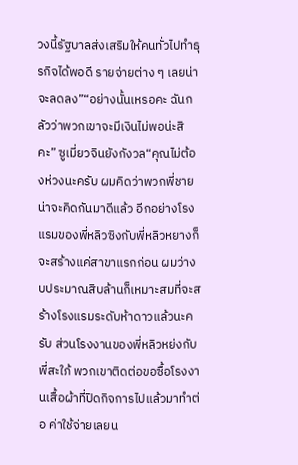วงนี้รัฐบาลส่งเสริมให้คนทั่วไปทำธุรกิจได้พอดี รายจ่ายต่าง ๆ เลยน่าจะลดลง”“อย่างนั้นเหรอคะ ฉันกลัวว่าพวกเขาจะมีเงินไม่พอน่ะสิคะ” ซูเมี่ยวจินยังกังวล“คุณไม่ต้องห่วงนะครับ ผมคิดว่าพวกพี่ชายน่าจะคิดกันมาดีแล้ว อีกอย่างโรงแรมของพี่หลิวซิงกับพี่หลิวหยางก็จะสร้างแค่สาขาแรกก่อน ผมว่างบประมาณสิบล้านก็เหมาะสมที่จะสร้างโรงแรมระดับห้าดาวแล้วนะครับ ส่วนโรงงานของพี่หลิวหย่งกับพี่สะใภ้ พวกเขาติดต่อขอซื้อโรงงานเสื้อผ้าที่ปิดกิจการไปแล้วมาทำต่อ ค่าใช้จ่ายเลยน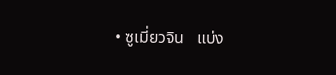• ซูเมี่ยวจิน   แบ่ง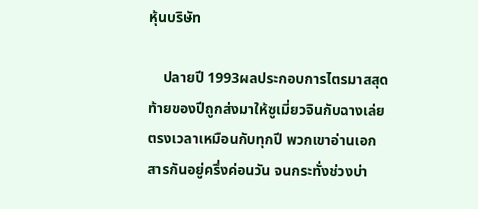หุ้นบริษัท

    ปลายปี 1993ผลประกอบการไตรมาสสุดท้ายของปีถูกส่งมาให้ซูเมี่ยวจินกับฉางเล่ยตรงเวลาเหมือนกับทุกปี พวกเขาอ่านเอกสารกันอยู่ครึ่งค่อนวัน จนกระทั่งช่วงบ่า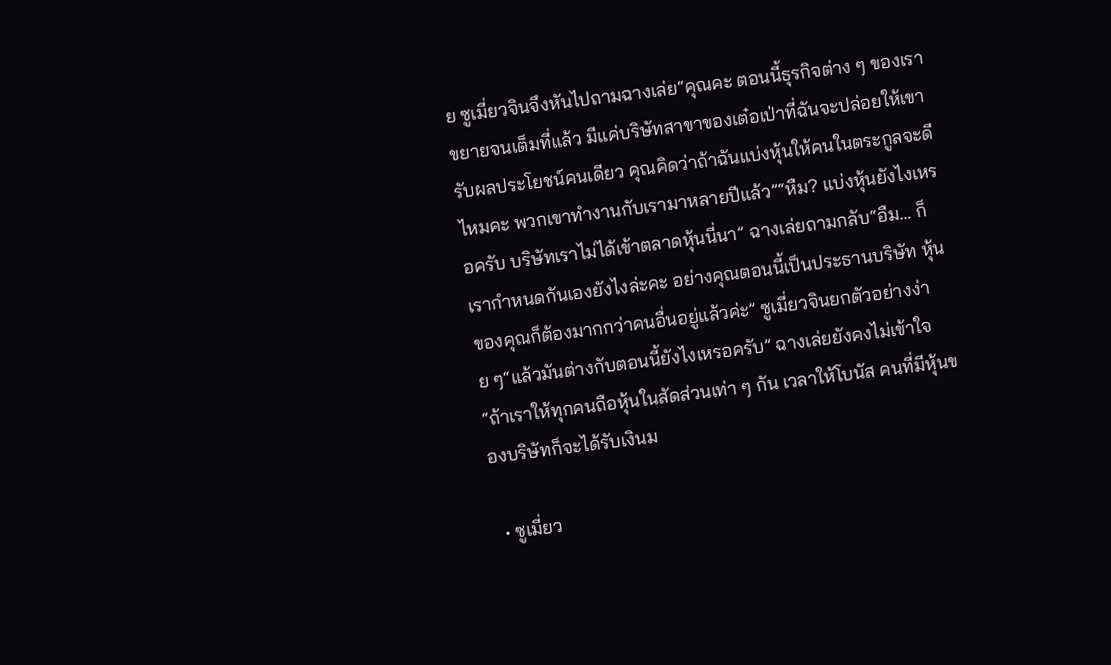ย ซูเมี่ยวจินจึงหันไปถามฉางเล่ย“คุณคะ ตอนนี้ธุรกิจต่าง ๆ ของเราขยายจนเต็มที่แล้ว มีแค่บริษัทสาขาของเต๋อเป่าที่ฉันจะปล่อยให้เขารับผลประโยชน์คนเดียว คุณคิดว่าถ้าฉันแบ่งหุ้นให้คนในตระกูลจะดีไหมคะ พวกเขาทำงานกับเรามาหลายปีแล้ว”“หืม? แบ่งหุ้นยังไงเหรอครับ บริษัทเราไม่ได้เข้าตลาดหุ้นนี่นา” ฉางเล่ยถามกลับ“อืม… ก็เรากำหนดกันเองยังไงล่ะคะ อย่างคุณตอนนี้เป็นประธานบริษัท หุ้นของคุณก็ต้องมากกว่าคนอื่นอยู่แล้วค่ะ” ซูเมี่ยวจินยกตัวอย่างง่าย ๆ“แล้วมันต่างกับตอนนี้ยังไงเหรอครับ” ฉางเล่ยยังคงไม่เข้าใจ“ถ้าเราให้ทุกคนถือหุ้นในสัดส่วนเท่า ๆ กัน เวลาให้โบนัส คนที่มีหุ้นของบริษัทก็จะได้รับเงินม

  • ซูเมี่ยว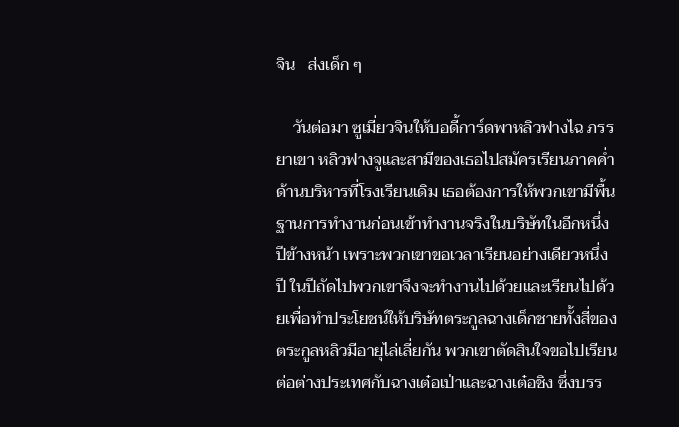จิน   ส่งเด็ก ๆ

    วันต่อมา ซูเมี่ยวจินให้บอดี้การ์ดพาหลิวฟางไฉ ภรรยาเขา หลิวฟางจูและสามีของเธอไปสมัครเรียนภาคค่ำด้านบริหารที่โรงเรียนเดิม เธอต้องการให้พวกเขามีพื้นฐานการทำงานก่อนเข้าทำงานจริงในบริษัทในอีกหนึ่งปีข้างหน้า เพราะพวกเขาขอเวลาเรียนอย่างเดียวหนึ่งปี ในปีถัดไปพวกเขาจึงจะทำงานไปด้วยและเรียนไปด้วยเพื่อทำประโยชน์ให้บริษัทตระกูลฉางเด็กชายทั้งสี่ของตระกูลหลิวมีอายุไล่เลี่ยกัน พวกเขาตัดสินใจขอไปเรียนต่อต่างประเทศกับฉางเต๋อเป่าและฉางเต๋อชิง ซึ่งบรร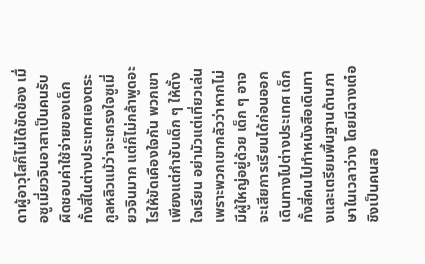ดาผู้อาวุโสก็ไม่ได้ขัดข้อง เมื่อซูเมี่ยวจินอาสาเป็นคนรับผิดชอบค่าใช้จ่ายของเด็กทั้งสี่ในต่างประเทศเองตระกูลหลิวแม้ว่าจะเกรงใจซูเมี่ยวจินมาก แต่ก็ไม่กล้าพูดอะไรให้ขัดเคืองใจกัน พวกเขาเพียงแต่กำชับเด็ก ๆ ให้ตั้งใจเรียน อย่ามัวแต่เที่ยวเล่น เพราะพวกเขากลัวว่าหากไม่มีผู้ใหญ่อยู่ด้วย เด็ก ๆ อาจจะเสียการเรียนได้ก่อนออกเดินทางไปต่างประเทศ เด็กทั้งสี่คนไปทำหนังสือเดินทางและเตรียมพื้นฐานด้านภาษาในเวลาว่าง โดยมีฉางเต๋อชิงเป็นคนสอ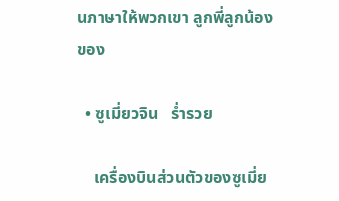นภาษาให้พวกเขา ลูกพี่ลูกน้องของ

  • ซูเมี่ยวจิน   ร่ำรวย

    เครื่องบินส่วนตัวของซูเมี่ย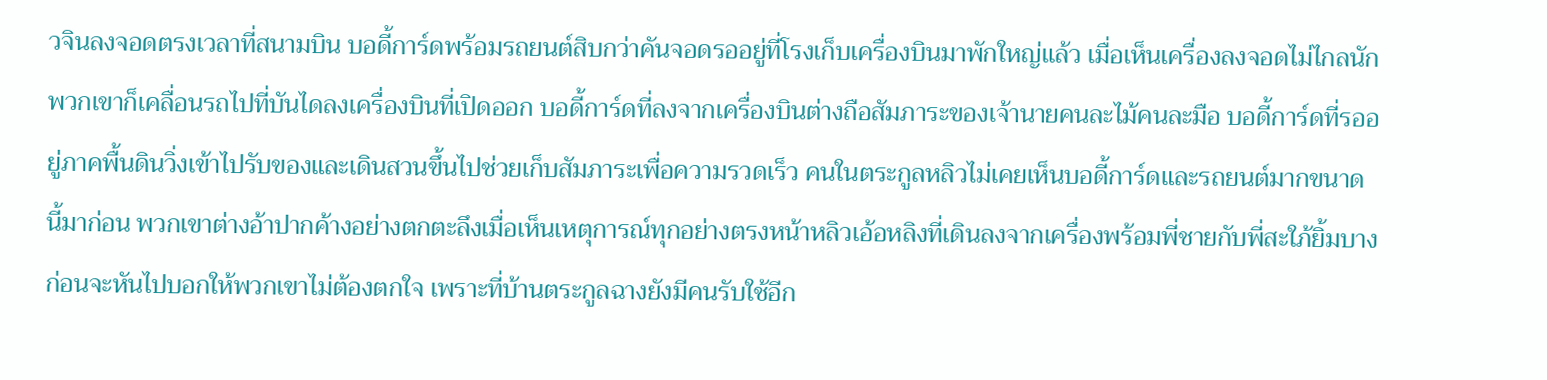วจินลงจอดตรงเวลาที่สนามบิน บอดี้การ์ดพร้อมรถยนต์สิบกว่าคันจอดรออยู่ที่โรงเก็บเครื่องบินมาพักใหญ่แล้ว เมื่อเห็นเครื่องลงจอดไม่ไกลนัก พวกเขาก็เคลื่อนรถไปที่บันไดลงเครื่องบินที่เปิดออก บอดี้การ์ดที่ลงจากเครื่องบินต่างถือสัมภาระของเจ้านายคนละไม้คนละมือ บอดี้การ์ดที่รออยู่ภาคพื้นดินวิ่งเข้าไปรับของและเดินสวนขึ้นไปช่วยเก็บสัมภาระเพื่อความรวดเร็ว คนในตระกูลหลิวไม่เคยเห็นบอดี้การ์ดและรถยนต์มากขนาดนี้มาก่อน พวกเขาต่างอ้าปากค้างอย่างตกตะลึงเมื่อเห็นเหตุการณ์ทุกอย่างตรงหน้าหลิวเอ้อหลิงที่เดินลงจากเครื่องพร้อมพี่ชายกับพี่สะใภ้ยิ้มบาง ก่อนจะหันไปบอกให้พวกเขาไม่ต้องตกใจ เพราะที่บ้านตระกูลฉางยังมีคนรับใช้อีก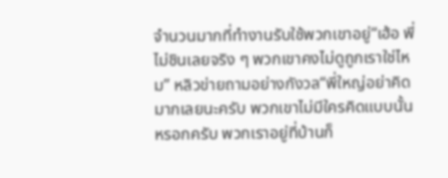จำนวนมากที่ทำงานรับใช้พวกเขาอยู่“เฮ้อ พี่ไม่ชินเลยจริง ๆ พวกเขาคงไม่ดูถูกเราใช่ไหม” หลิวข่ายถามอย่างกังวล“พี่ใหญ่อย่าคิดมากเลยนะครับ พวกเขาไม่มีใครคิดแบบนั้นหรอกครับ พวกเราอยู่ที่บ้านก็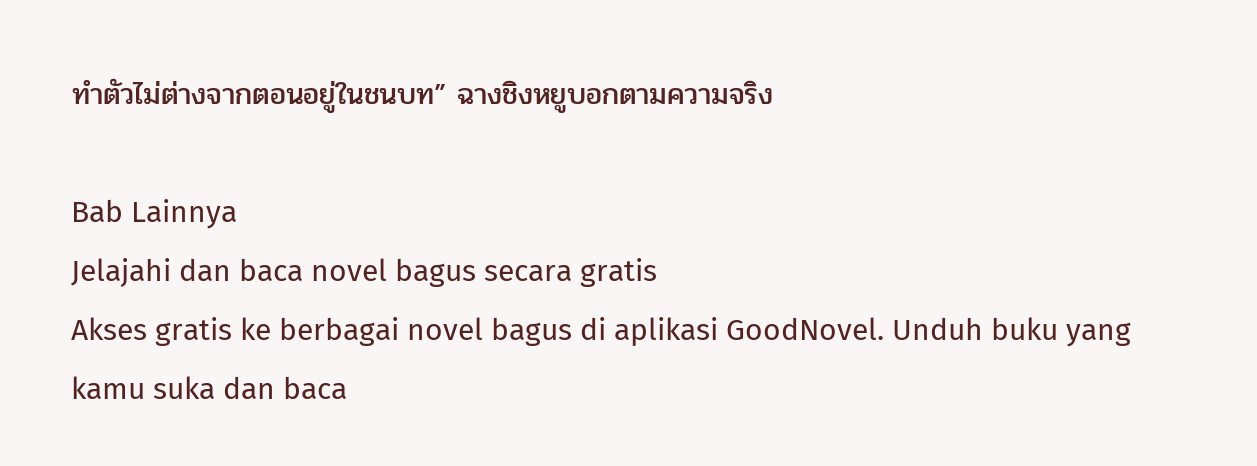ทำตัวไม่ต่างจากตอนอยู่ในชนบท” ฉางชิงหยูบอกตามความจริง

Bab Lainnya
Jelajahi dan baca novel bagus secara gratis
Akses gratis ke berbagai novel bagus di aplikasi GoodNovel. Unduh buku yang kamu suka dan baca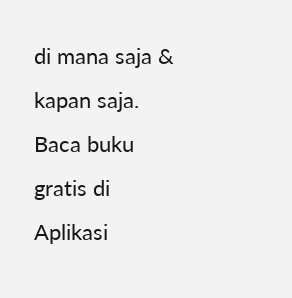di mana saja & kapan saja.
Baca buku gratis di Aplikasi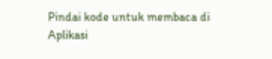Pindai kode untuk membaca di Aplikasi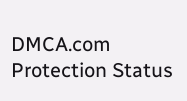DMCA.com Protection Status